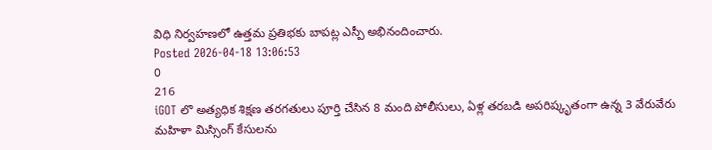విధి నిర్వహణలో ఉత్తమ ప్రతిభకు బాపట్ల ఎస్పీ అభినందించారు.
Posted 2026-04-18 13:06:53
0
216
iGOT లొ అత్యధిక శిక్షణ తరగతులు పూర్తి చేసిన 8 మంది పోలీసులు, ఏళ్ల తరబడి అపరిష్కృతంగా ఉన్న 3 వేరువేరు మహిళా మిస్సింగ్ కేసులను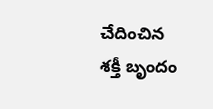చేదించిన శక్తీ బృందం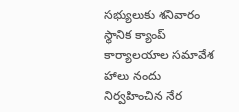సభ్యులుకు శనివారం స్థానిక క్యాంప్ కార్యాలయాల సమావేశ హాలు నందు నిర్వహించిన నేర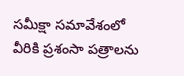సమీక్షా సమావేశంలో వీరికి ప్రశంసా పత్రాలను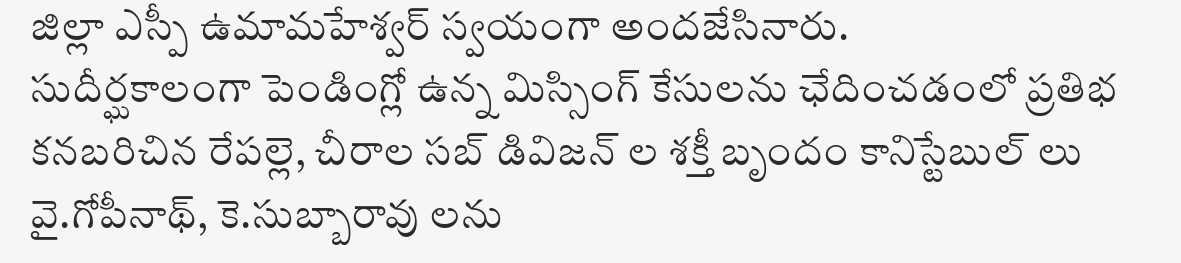జిల్లా ఎస్పీ ఉమామహేశ్వర్ స్వయంగా అందజేసినారు.
సుదీర్ఘకాలంగా పెండింగ్లో ఉన్న మిస్సింగ్ కేసులను ఛేదించడంలో ప్రతిభ కనబరిచిన రేపల్లె, చీరాల సబ్ డివిజన్ ల శక్తీ బృందం కానిస్టేబుల్ లు వై.గోపీనాథ్, కె.సుబ్బారావు లను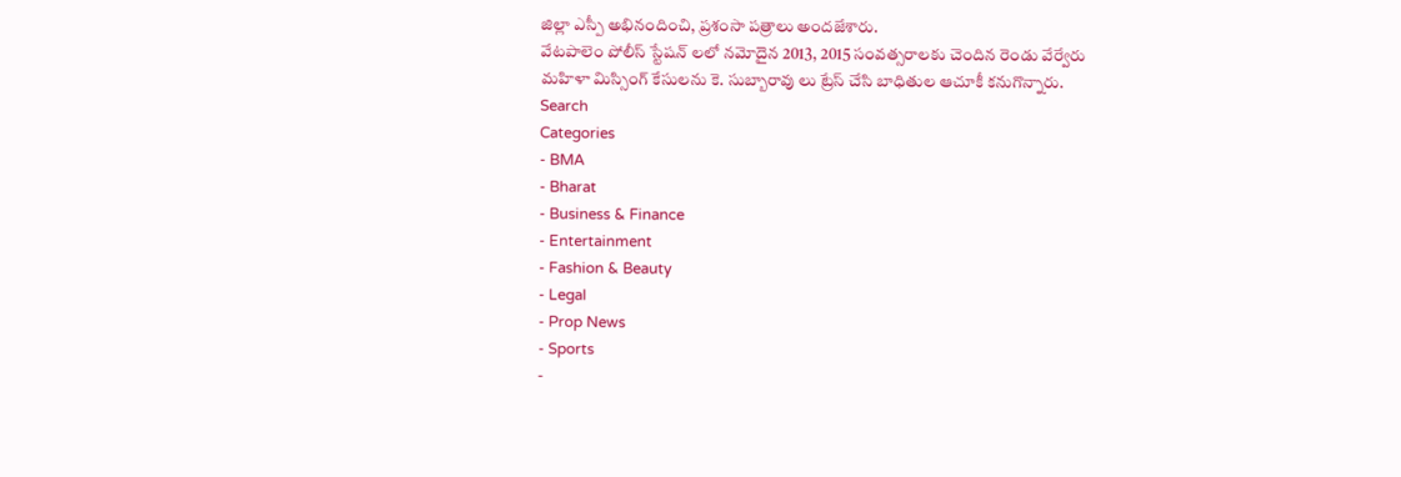జిల్లా ఎస్పీ అభినందించి, ప్రశంసా పత్రాలు అందజేశారు.
వేటపాలెం పోలీస్ స్టేషన్ లలో నమోదైన 2013, 2015 సంవత్సరాలకు చెందిన రెండు వేర్వేరు మహిళా మిస్సింగ్ కేసులను కె. సుబ్బారావు లు ట్రేస్ చేసి బాధితుల ఆచూకీ కనుగొన్నారు.
Search
Categories
- BMA
- Bharat
- Business & Finance
- Entertainment
- Fashion & Beauty
- Legal
- Prop News
- Sports
-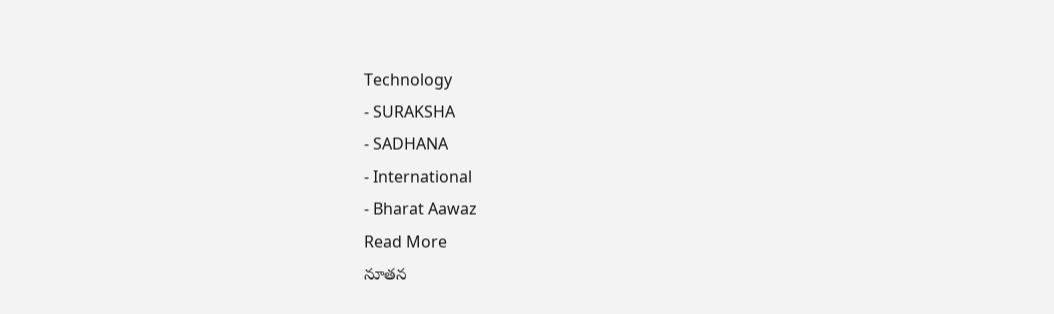Technology
- SURAKSHA
- SADHANA
- International
- Bharat Aawaz
Read More
నూతన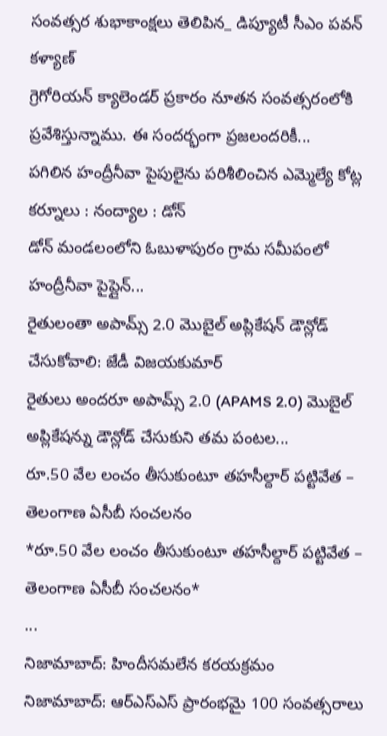సంవత్సర శుభాకాంక్షలు తెలిపిన_ డిప్యూటీ సీఎం పవన్ కళ్యాణ్
గ్రెగోరియన్ క్యాలెండర్ ప్రకారం నూతన సంవత్సరంలోకి ప్రవేశిస్తున్నాము. ఈ సందర్భంగా ప్రజలందరికీ...
పగిలిన హంద్రీనీవా పైపులైను పరిశీలించిన ఎమ్మెల్యే కోట్ల
కర్నూలు : నంద్యాల : డోన్
డోన్ మండలంలోని ఓబుళాపురం గ్రామ సమీపంలో హంద్రీనీవా పైప్లైన్...
రైతులంతా అపామ్స్ 2.0 మొబైల్ అప్లికేషన్ డౌన్లోడ్ చేసుకోవాలి: జేడీ విజయకుమార్
రైతులు అందరూ అపామ్స్ 2.0 (APAMS 2.0) మొబైల్ అప్లికేషన్ను డౌన్లోడ్ చేసుకుని తమ పంటల...
రూ.50 వేల లంచం తీసుకుంటూ తహసీల్దార్ పట్టివేత – తెలంగాణ ఏసీబీ సంచలనం
*రూ.50 వేల లంచం తీసుకుంటూ తహసీల్దార్ పట్టివేత – తెలంగాణ ఏసీబీ సంచలనం*
...
నిజామాబాద్: హిందీసమలేన కరయక్రమం
నిజామాబాద్: ఆర్ఎస్ఎస్ ప్రారంభమై 100 సంవత్సరాలు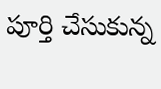పూర్తి చేసుకున్న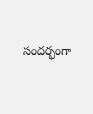సందర్భంగా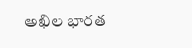అఖిల భారత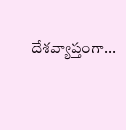దేశవ్యాప్తంగా...